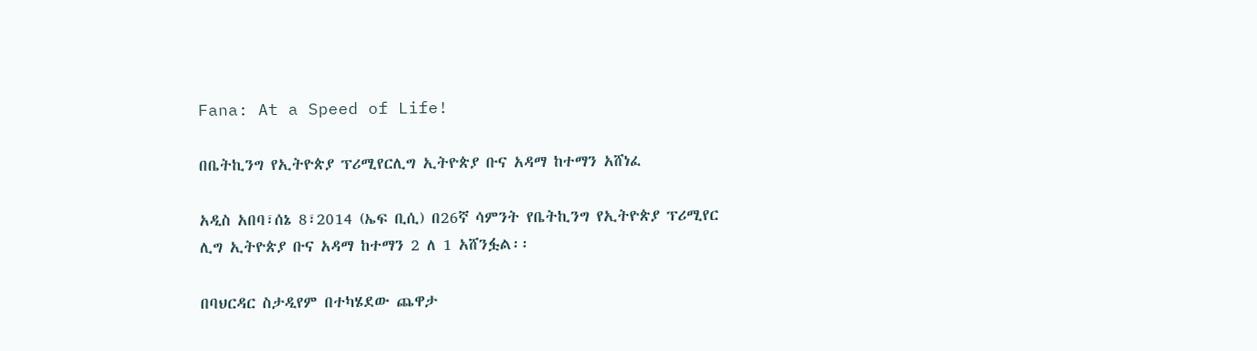Fana: At a Speed of Life!

በቤትኪንግ የኢትዮጵያ ፕሪሚየርሊግ ኢትዮጵያ ቡና አዳማ ከተማን አሸነፈ

አዲስ አበባ፣ሰኔ 8፣2014 (ኤፍ ቢሲ) በ26ኛ ሳምንት የቤትኪንግ የኢትዮጵያ ፕሪሚየር ሊግ ኢትዮጵያ ቡና አዳማ ከተማን 2 ለ 1 አሸንፏል፡፡

በባህርዳር ስታዲየም በተካሄደው ጨዋታ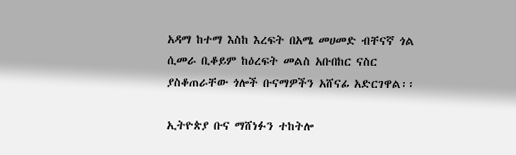አዳማ ከተማ እስከ እረፍት በአሜ መሀመድ ብቸናኛ ጎል ሲመራ ቢቆይም ከዕረፍት መልስ አቡበከር ናስር ያስቆጠራቸው ጎሎች ቡናማዎችን አሸናፊ አድርገዋል፡፡

ኢትዮጵያ ቡና ማሸነፉን ተከትሎ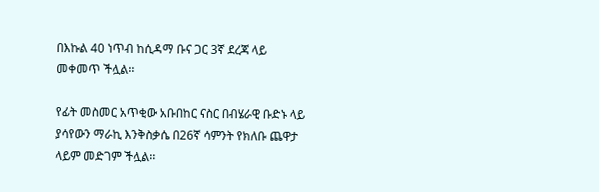በእኩል 40 ነጥብ ከሲዳማ ቡና ጋር 3ኛ ደረጃ ላይ መቀመጥ ችሏል፡፡

የፊት መስመር አጥቂው አቡበከር ናስር በብሄራዊ ቡድኑ ላይ ያሳየውን ማራኪ እንቅስቃሴ በ26ኛ ሳምንት የክለቡ ጨዋታ ላይም መድገም ችሏል፡፡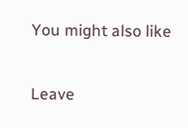You might also like

Leave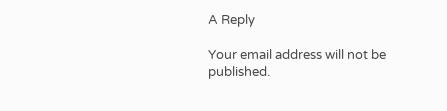A Reply

Your email address will not be published.